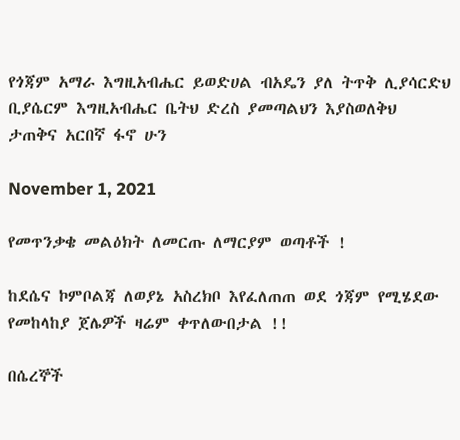የጎጃም አማራ እግዚአብሔር ይወድሀል ብአዴን ያለ ትጥቅ ሊያሳርድህ ቢያሴርም እግዚአብሔር ቤትህ ድረስ ያመጣልህን እያስወለቅህ ታጠቅና አርበኛ ፋኖ ሁን

November 1, 2021

የመጥንቃቄ መልዕክት ለመርጡ ለማርያም ወጣቶች !

ከደሴና ኮምቦልጃ ለወያኔ አስረክቦ እየፈለጠጠ ወደ ጎጃም የሚሄደው የመከላከያ ጀሌዎች ዛሬም ቀጥለውበታል !!

በሴረኞች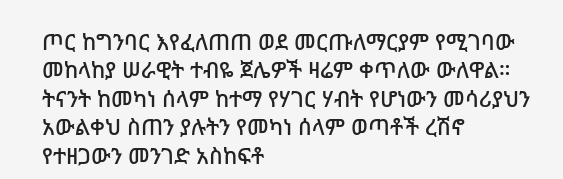ጦር ከግንባር እየፈለጠጠ ወደ መርጡለማርያም የሚገባው መከላከያ ሠራዊት ተብዬ ጀሌዎች ዛሬም ቀጥለው ውለዋል። ትናንት ከመካነ ሰላም ከተማ የሃገር ሃብት የሆነውን መሳሪያህን አውልቀህ ስጠን ያሉትን የመካነ ሰላም ወጣቶች ረሽኖ የተዘጋውን መንገድ አስከፍቶ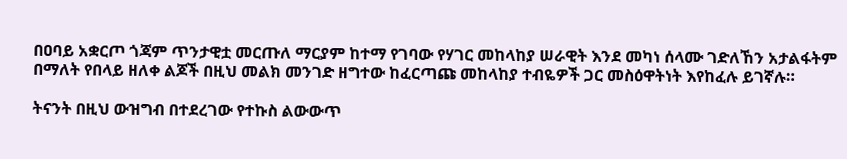በዐባይ አቋርጦ ጎጃም ጥንታዊቷ መርጡለ ማርያም ከተማ የገባው የሃገር መከላከያ ሠራዊት እንደ መካነ ሰላሙ ገድለኸን አታልፋትም በማለት የበላይ ዘለቀ ልጆች በዚህ መልክ መንገድ ዘግተው ከፈርጣጩ መከላከያ ተብዬዎች ጋር መስዕዋትነት እየከፈሉ ይገኛሉ።

ትናንት በዚህ ውዝግብ በተደረገው የተኩስ ልውውጥ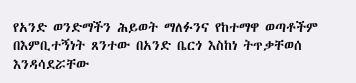የአንድ ወንድማችን ሕይወት ማለፉንና የከተማዋ ወጣቶችም በእምቢተኝነት ጸንተው በአንድ ቤርጎ እስከነ ትጥቃቸወሰ እንዳሳደሯቸው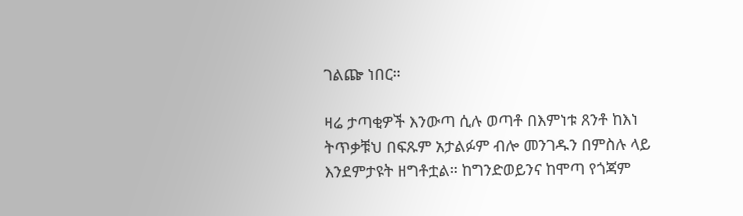ገልጬ ነበር።

ዛሬ ታጣቂዎች እንውጣ ሲሉ ወጣቶ በእምነቱ ጸንቶ ከእነ ትጥቃቹህ በፍጹም አታልፉም ብሎ መንገዱን በምስሉ ላይ እንደምታዩት ዘግቶቷል። ከግንድወይንና ከሞጣ የጎጃም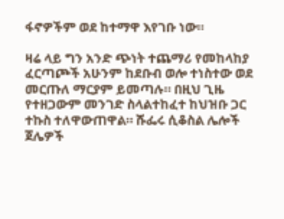ፋኖዎችም ወደ ከተማዋ እየገቡ ነው።

ዛሬ ላይ ግን አንድ ጭነት ተጨማሪ የመከላከያ ፈርጣጮች አሁንም ከደቡብ ወሎ ተነስተው ወደ መርጡለ ማርያም ይመጣሉ። በዚህ ጊዜ የተዘጋውም መንገድ ስላልተከፈተ ከህዝቡ ጋር ተኩስ ተለዋውጠዋል። ሹፌሩ ሲቆስል ሌሎች ጀሌዎች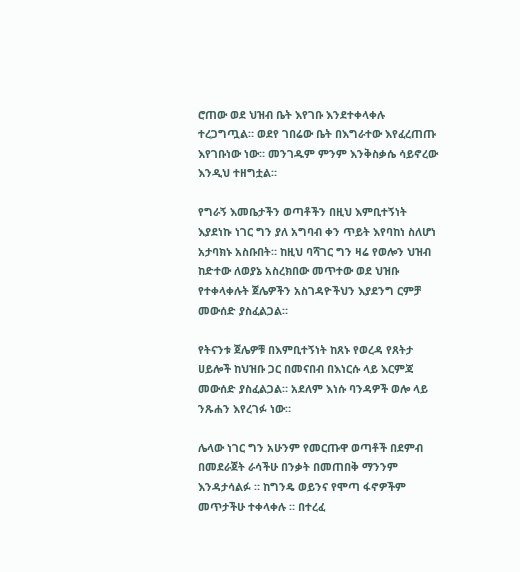ሮጠው ወደ ህዝብ ቤት እየገቡ እንደተቀላቀሉ ተረጋግጧል። ወደየ ገበሬው ቤት በእግራተው እየፈረጠጡ እየገቡነው ነው። መንገዱም ምንም እንቅስቃሴ ሳይኖረው እንዲህ ተዘግቷል።

የግራኝ እመቤታችን ወጣቶችን በዚህ እምቢተኝነት እያደነኩ ነገር ግን ያለ አግባብ ቀን ጥይት እየባከነ ስለሆነ አታባክኑ አስቡበት። ከዚህ ባሻገር ግን ዛሬ የወሎን ህዝብ ከድተው ለወያኔ አስረክበው መጥተው ወደ ህዝቡ የተቀላቀሉት ጀሌዎችን አስገዳዮችህን እያደንግ ርምቻ መውሰድ ያስፈልጋል።

የትናንቱ ጀሌዎቹ በእምቢተኝነት ከጸኑ የወረዳ የጸትታ ሀይሎች ከህዝቡ ጋር በመናበብ በእነርሱ ላይ እርምጃ መውሰድ ያስፈልጋል። አደለም እነሱ ባንዳዎች ወሎ ላይ ንጹሐን እየረገፉ ነው።

ሌላው ነገር ግን አሁንም የመርጡዋ ወጣቶች በደምብ በመደራጀት ራሳችሁ በንቃት በመጠበቅ ማንንም እንዳታሳልፉ ። ከግንዴ ወይንና የሞጣ ፋኖዎችም መጥታችሁ ተቀላቀሉ ። በተረፈ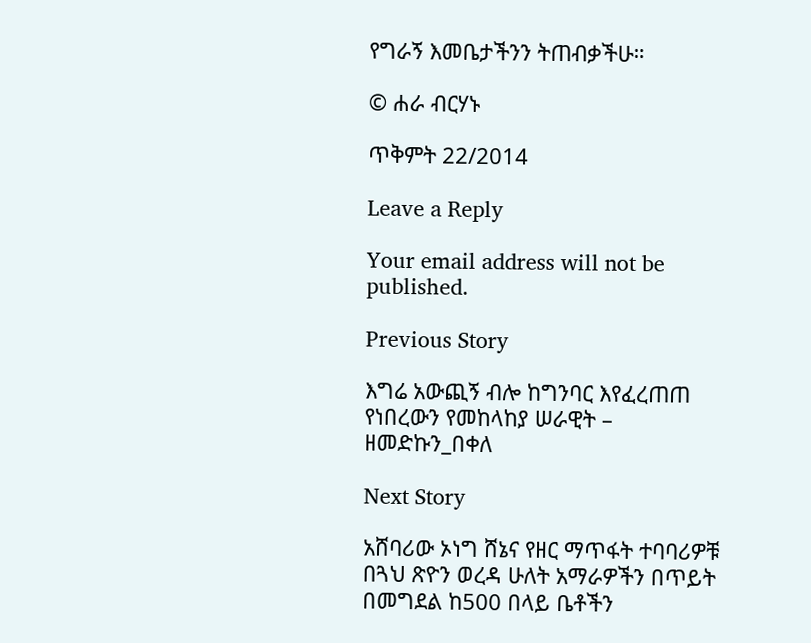የግራኝ እመቤታችንን ትጠብቃችሁ።

© ሐራ ብርሃኑ

ጥቅምት 22/2014

Leave a Reply

Your email address will not be published.

Previous Story

እግሬ አውጪኝ ብሎ ከግንባር እየፈረጠጠ የነበረውን የመከላከያ ሠራዊት – ዘመድኩን_በቀለ

Next Story

አሸባሪው ኦነግ ሸኔና የዘር ማጥፋት ተባባሪዎቹ በጓህ ጽዮን ወረዳ ሁለት አማራዎችን በጥይት በመግደል ከ500 በላይ ቤቶችን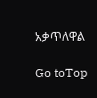አቃጥለዋል

Go toTop